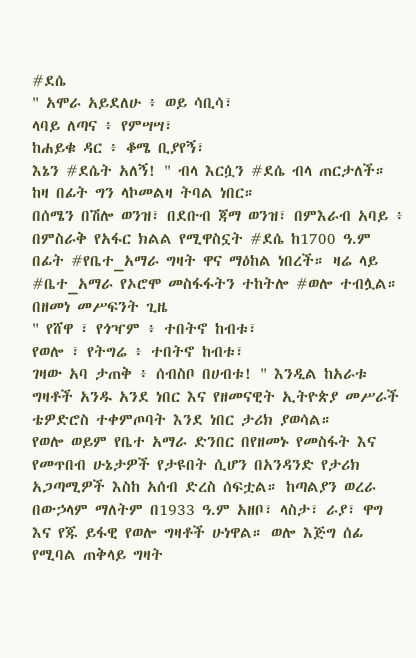#ደሴ
" አሞራ አይደለሁ ፥ ወይ ሳቢሳ፣
ላባይ ለጣና ፥ የምሣሣ፣
ከሐይቁ ዳር ፥ ቆሜ ቢያየኝ፣
እኔን #ደሴት አለኝ! " ብላ እርሷን #ደሴ ብላ ጠርታለች። ከዛ በፊት ግን ላኮመልዛ ትባል ነበር።
በሰሜን በሽሎ ወንዝ፣ በደቡብ ጃማ ወንዝ፣ በምእራብ አባይ ፥ በምስራቅ የአፋር ክልል የሚዋስኗት #ደሴ ከ1700 ዓ.ም በፊት #የቤተ_አማራ ግዛት ዋና ማዕከል ነበረች። ዛሬ ላይ #ቤተ_አማራ የኦሮሞ መስፋፋትን ተከትሎ #ወሎ ተብሏል። በዘመነ መሥፍንት ጊዜ
" የሸዋ ፣ የጎዣም ፥ ተበትኖ ከብቱ፣
የወሎ ፣ የትግሬ ፥ ተበትኖ ከብቱ፣
ገዛው አባ ታጠቅ ፥ ሰብስቦ በሀብቱ! " እንዲል ከአራቱ ግዛቶች አንዱ አንደ ነበር እና የዘመናዊት ኢትዮጵያ መሥራች ቴዎድሮስ ተቀምጦባት እንደ ነበር ታሪክ ያወሳል።
የወሎ ወይም የቤተ አማራ ድንበር በየዘመኑ የመስፋት እና የመጥበብ ሁኔታዎች የታዩበት ሲሆን በአንዳንድ የታሪክ አጋጣሚዎች እስከ አሰብ ድረስ ሰፍቷል። ከጣልያን ወረራ በውኃላም ማለትም በ1933 ዓ.ም አዘቦ፣ ላስታ፣ ራያ፣ ዋግ እና የጁ ይፋዊ የወሎ ግዛቶች ሁነዋል። ወሎ እጅግ ሰፊ የሚባል ጠቅላይ ግዛት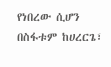የነበረው ሲሆን በስፋቱም ከሀረርጌ፣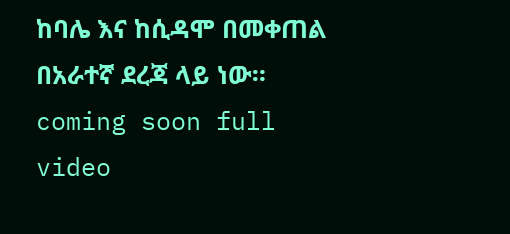ከባሌ እና ከሲዳሞ በመቀጠል በአራተኛ ደረጃ ላይ ነው።
coming soon full video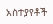አስተያየቶች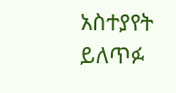አስተያየት ይለጥፉ